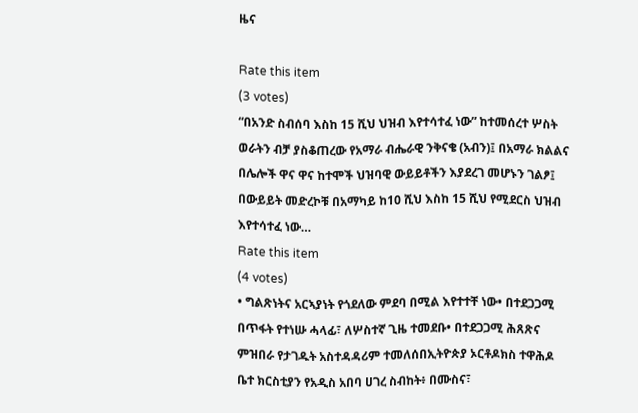ዜና

Rate this item
(3 votes)
“በአንድ ስብሰባ እስከ 15 ሺህ ህዝብ እየተሳተፈ ነው” ከተመሰረተ ሦስት ወራትን ብቻ ያስቆጠረው የአማራ ብሔራዊ ንቅናቄ (አብን)፤ በአማራ ክልልና በሌሎች ዋና ዋና ከተሞች ህዝባዊ ውይይቶችን እያደረገ መሆኑን ገልፆ፤ በውይይት መድረኮቹ በአማካይ ከ10 ሺህ እስከ 15 ሺህ የሚደርስ ህዝብ እየተሳተፈ ነው…
Rate this item
(4 votes)
• ግልጽነትና አርኣያነት የጎደለው ምደባ በሚል እየተተቸ ነው• በተደጋጋሚ በጥፋት የተነሡ ሓላፊ፣ ለሦስተኛ ጊዜ ተመደቡ• በተደጋጋሚ ሕጸጽና ምዝበራ የታገዱት አስተዳዳሪም ተመለሰበኢትዮጵያ ኦርቶዶክስ ተዋሕዶ ቤተ ክርስቲያን የአዲስ አበባ ሀገረ ስብከት፥ በሙስና፣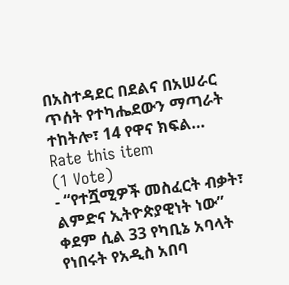በአስተዳደር በደልና በአሠራር ጥሰት የተካሔደውን ማጣራት ተከትሎ፣ 14 የዋና ክፍል…
Rate this item
(1 Vote)
- “የተሿሚዎች መስፈርት ብቃት፣ ልምድና ኢትዮጵያዊነት ነው” ቀደም ሲል 33 የካቢኔ አባላት የነበሩት የአዲስ አበባ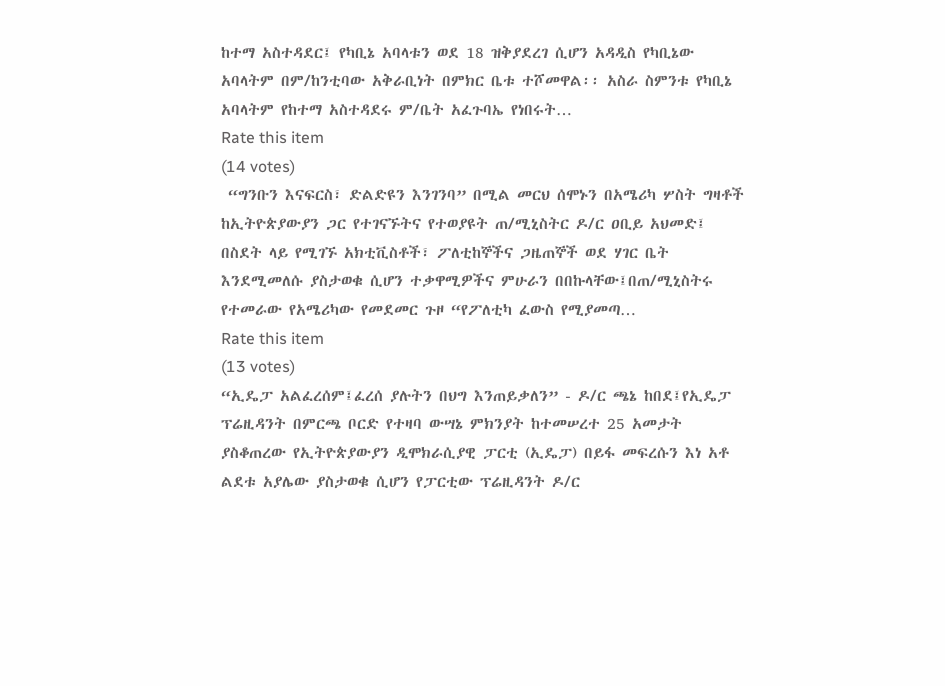ከተማ አስተዳደር፤ የካቢኔ አባላቱን ወደ 18 ዝቅያደረገ ሲሆን አዳዲስ የካቢኔው አባላትም በም/ከንቲባው አቅራቢነት በምክር ቤቱ ተሾመዋል፡፡ አስራ ስምንቱ የካቢኔ አባላትም የከተማ አስተዳደሩ ም/ቤት አፈጉባኤ የነበሩት…
Rate this item
(14 votes)
 “ግንቡን እናፍርስ፣ ድልድዩን እንገንባ” በሚል መርህ ሰሞኑን በአሜሪካ ሦስት ግዛቶች ከኢትዮጵያውያን ጋር የተገናኙትና የተወያዩት ጠ/ሚኒስትር ዶ/ር ዐቢይ አህመድ፤ በስደት ላይ የሚገኙ አክቲቪስቶች፣ ፖለቲከኞችና ጋዜጠኞች ወደ ሃገር ቤት እንደሚመለሱ ያስታወቁ ሲሆን ተቃዋሚዎችና ምሁራን በበኩላቸው፤በጠ/ሚኒስትሩ የተመራው የአሜሪካው የመደመር ጉዞ “የፖለቲካ ፈውስ የሚያመጣ…
Rate this item
(13 votes)
“ኢዴፓ አልፈረሰም፤ፈረሰ ያሉትን በህግ እንጠይቃለን” - ዶ/ር ጫኔ ከበደ፤የኢዴፓ ፕሬዚዳንት በምርጫ ቦርድ የተዛባ ውሣኔ ምክንያት ከተመሠረተ 25 አመታት ያስቆጠረው የኢትዮጵያውያን ዲሞክራሲያዊ ፓርቲ (ኢዴፓ) በይፋ መፍረሱን እነ አቶ ልደቱ አያሌው ያስታወቁ ሲሆን የፓርቲው ፕሬዚዳንት ዶ/ር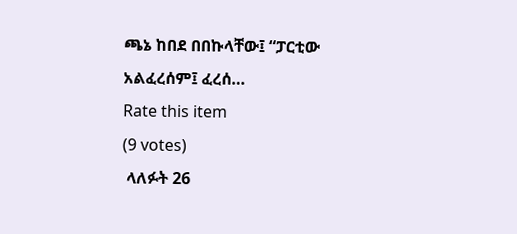ጫኔ ከበደ በበኩላቸው፤ “ፓርቲው አልፈረሰም፤ ፈረሰ…
Rate this item
(9 votes)
 ላለፉት 26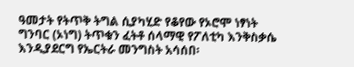ዓመታት የትጥቅ ትግል ሲያካሂድ የቆየው የኦሮሞ ነፃነት ግንባር (ኦነግ) ትጥቁን ፈትቶ ሰላማዊ የፖለቲካ እንቅስቃሴ እንዲያደርግ የኤርትራ መንግስት አሳሰበ፡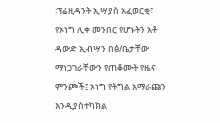፡ፕሬዚዳንት ኢሣያስ አፈወርቂ፣ የኦነግ ሊቀ መንበር የሆኑትን አቶ ዳውድ ኢብሣን በፅ/ቤታቸው ማነጋገራቸውን የጠቆሙት የዜና ምንጮች፤ ኦነግ የትግል አማራጩን እንዲያስተካክል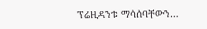ፕሬዚዳንቱ ማሳሰባቸውን…